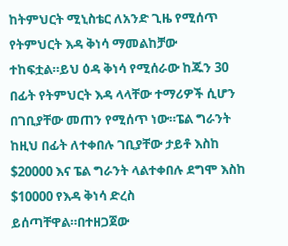ከትምህርት ሚኒስቴር ለአንድ ጊዜ የሚሰጥ የትምህርት እዳ ቅነሳ ማመልከቻው ተከፍቷል።ይህ ዕዳ ቅነሳ የሚሰራው ከጁን 30 በፊት የትምህርት እዳ ላላቸው ተማሪዎች ሲሆን በገቢያቸው መጠን የሚሰጥ ነው።ፔል ግራንት ከዚህ በፊት ለተቀበሉ ገቢያቸው ታይቶ እስከ $20000 እና ፔል ግራንት ላልተቀበሉ ደግሞ እስከ $10000 የእዳ ቅነሳ ድረስ ይሰጣቸዋል።በተዘጋጀው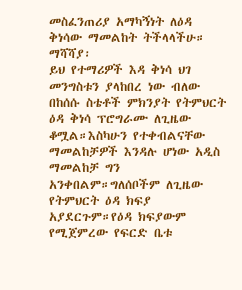መስፈንጠሪያ አማካኝነት ለዕዳ ቅነሳው ማመልከት ትችላላችሁ።
ማሻሻያ፡
ይህ የተማሪዎች እዳ ቅነሳ ህገ መንግስቱን ያላከበረ ነው ብለው በከሰሱ ስቴቶች ምክንያት የትምህርት ዕዳ ቅነሳ ፕሮግራሙ ለጊዜው ቆሟል።እስካሁን የተቀብልናቸው ማመልከቻዎች እንዳሉ ሆነው አዲስ ማመልከቻ ግን አንቀበልም።ግለሰቦችም ለጊዜው የትምህርት ዕዳ ክፍያ አያደርጉም።የዕዳ ክፍያውም የሚጀምረው የፍርድ ቤቱ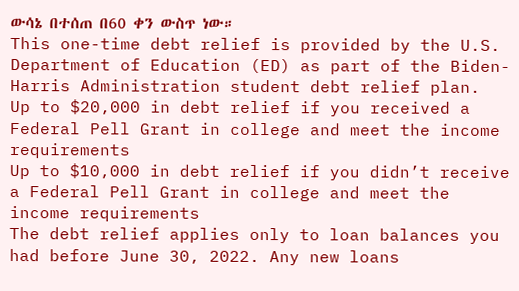ውሳኔ በተሰጠ በ60 ቀን ውስጥ ነው።
This one-time debt relief is provided by the U.S. Department of Education (ED) as part of the Biden-Harris Administration student debt relief plan.
Up to $20,000 in debt relief if you received a Federal Pell Grant in college and meet the income requirements
Up to $10,000 in debt relief if you didn’t receive a Federal Pell Grant in college and meet the income requirements
The debt relief applies only to loan balances you had before June 30, 2022. Any new loans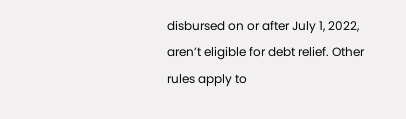disbursed on or after July 1, 2022, aren’t eligible for debt relief. Other rules apply to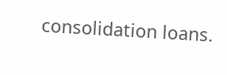consolidation loans.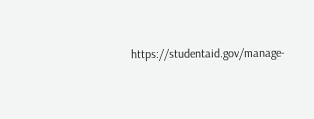https://studentaid.gov/manage-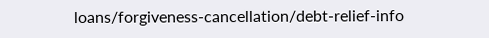loans/forgiveness-cancellation/debt-relief-info